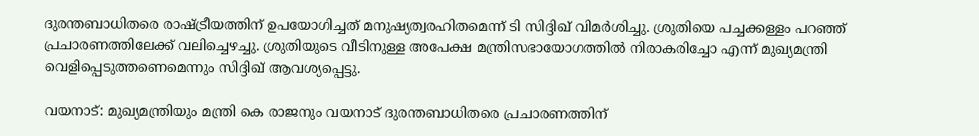ദുരന്തബാധിതരെ രാഷ്ട്രീയത്തിന് ഉപയോഗിച്ചത് മനുഷ്യത്വരഹിതമെന്ന് ടി സിദ്ദിഖ് വിമര്‍ശിച്ചു. ശ്രുതിയെ പച്ചക്കള്ളം പറഞ്ഞ് പ്രചാരണത്തിലേക്ക് വലിച്ചെഴച്ചു. ശ്രുതിയുടെ വീടിനുള്ള അപേക്ഷ മന്ത്രിസഭായോഗത്തിൽ നിരാകരിച്ചോ എന്ന് മുഖ്യമന്ത്രി വെളിപ്പെടുത്തണെമെന്നും സിദ്ദിഖ് ആവശ്യപ്പെട്ടു.

വയനാട്: മുഖ്യമന്ത്രിയും മന്ത്രി കെ രാജനും വയനാട് ദുരന്തബാധിതരെ പ്രചാരണത്തിന്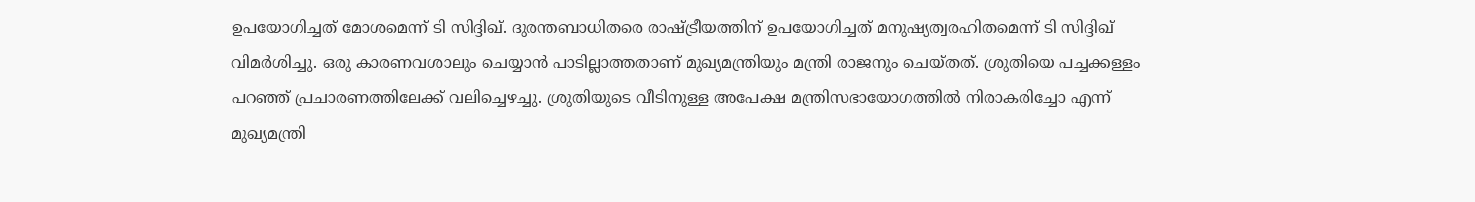ഉപയോഗിച്ചത് മോശമെന്ന് ടി സിദ്ദിഖ്. ദുരന്തബാധിതരെ രാഷ്ട്രീയത്തിന് ഉപയോഗിച്ചത് മനുഷ്യത്വരഹിതമെന്ന് ടി സിദ്ദിഖ് വിമര്‍ശിച്ചു. ഒരു കാരണവശാലും ചെയ്യാൻ പാടില്ലാത്തതാണ് മുഖ്യമന്ത്രിയും മന്ത്രി രാജനും ചെയ്തത്. ശ്രുതിയെ പച്ചക്കള്ളം പറഞ്ഞ് പ്രചാരണത്തിലേക്ക് വലിച്ചെഴച്ചു. ശ്രുതിയുടെ വീടിനുള്ള അപേക്ഷ മന്ത്രിസഭായോഗത്തിൽ നിരാകരിച്ചോ എന്ന് മുഖ്യമന്ത്രി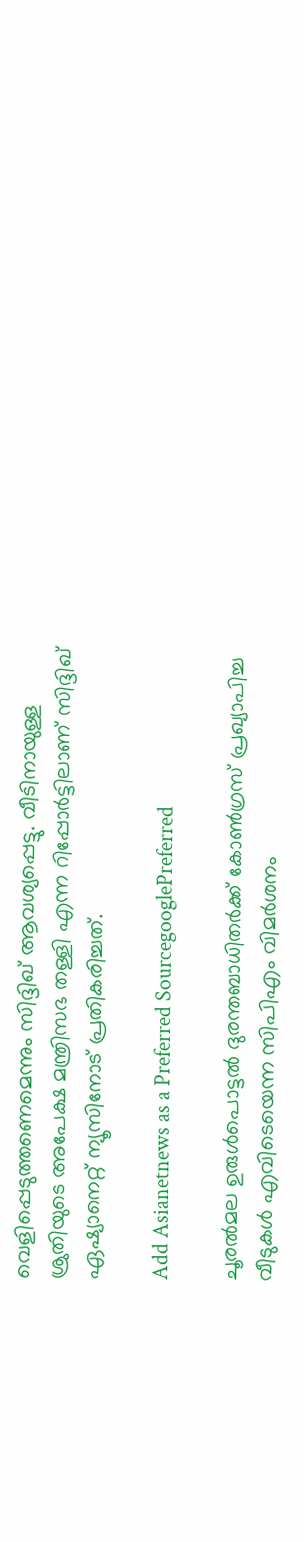വെളിപ്പെടുത്തണെമെന്നും സിദ്ദിഖ് ആവശ്യപ്പെട്ടു. വീടിനായുള്ള ശ്രുതിയുടെ അപേക്ഷ മന്ത്രിസഭ തള്ളി എന്ന റിപ്പോർട്ടിലാണ് സിദ്ദിഖ് ഏഷ്യാനെറ്റ് ന്യൂസിനോട് പ്രതികരിച്ചത്.

Add Asianetnews as a Preferred SourcegooglePreferred

ചൂരൽമല ഉരുൾപൊട്ടൽ ദുരന്തബാധിതർക്ക് കോൺഗ്രസ് പ്രഖ്യാപിച്ച വീടുകൾ എവിടെയെന്ന സിപിഎം വിമർശനം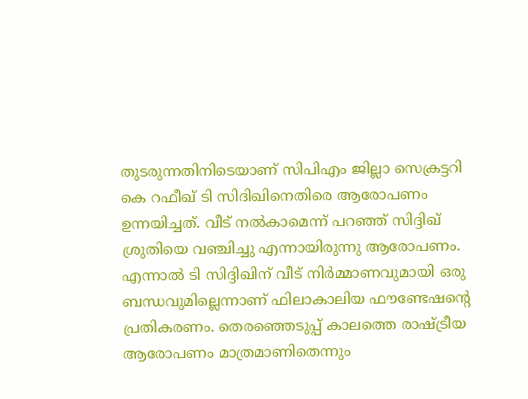തുടരുന്നതിനിടെയാണ് സിപിഎം ജില്ലാ സെക്രട്ടറി കെ റഫീഖ് ടി സിദിഖിനെതിരെ ആരോപണം ഉന്നയിച്ചത്. വീട് നൽകാമെന്ന് പറഞ്ഞ് സിദ്ദിഖ് ശ്രുതിയെ വഞ്ചിച്ചു എന്നായിരുന്നു ആരോപണം. എന്നാൽ ടി സിദ്ദിഖിന് വീട് നിർമ്മാണവുമായി ഒരു ബന്ധവുമില്ലെന്നാണ് ഫിലാകാലിയ ഫൗണ്ടേഷന്റെ പ്രതികരണം. തെരഞ്ഞെടുപ്പ് കാലത്തെ രാഷ്ട്രീയ ആരോപണം മാത്രമാണിതെന്നും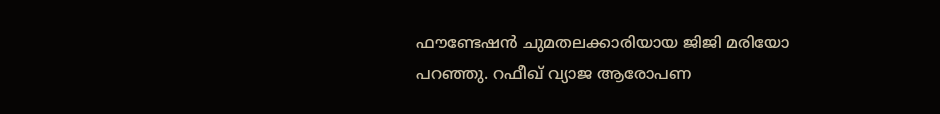ഫൗണ്ടേഷൻ ചുമതലക്കാരിയായ ജിജി മരിയോ പറഞ്ഞു. റഫീഖ് വ്യാജ ആരോപണ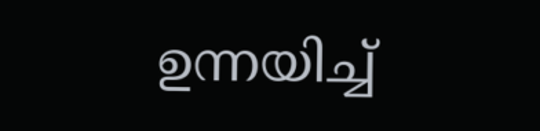ഉന്നയിച്ച്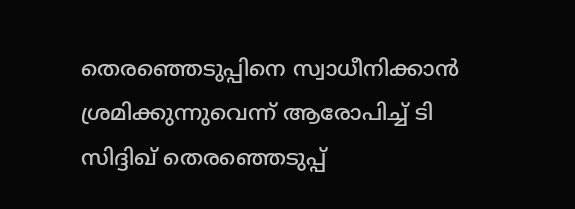തെരഞ്ഞെടുപ്പിനെ സ്വാധീനിക്കാൻ ശ്രമിക്കുന്നുവെന്ന് ആരോപിച്ച് ടി സിദ്ദിഖ് തെരഞ്ഞെടുപ്പ്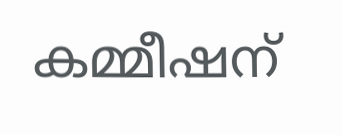കമ്മീഷന്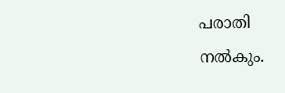പരാതി നൽകും.